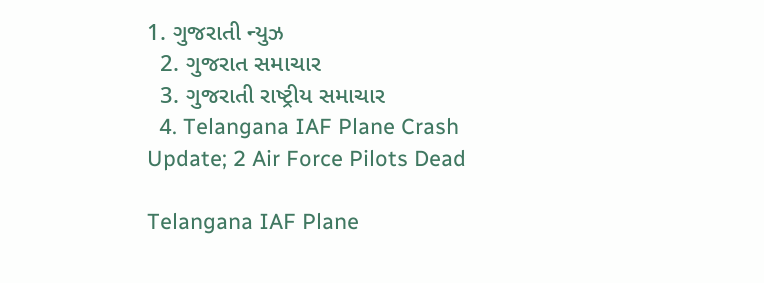1. ગુજરાતી ન્યુઝ
  2. ગુજરાત સમાચાર
  3. ગુજરાતી રાષ્ટ્રીય સમાચાર
  4. Telangana IAF Plane Crash Update; 2 Air Force Pilots Dead

Telangana IAF Plane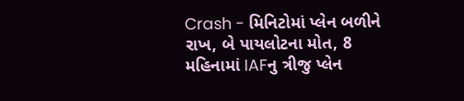Crash - મિનિટોમાં પ્લેન બળીને રાખ, બે પાયલોટના મોત, 8 મહિનામાં IAFનુ ત્રીજુ પ્લેન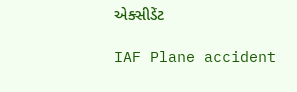એક્સીડેંટ

IAF Plane accident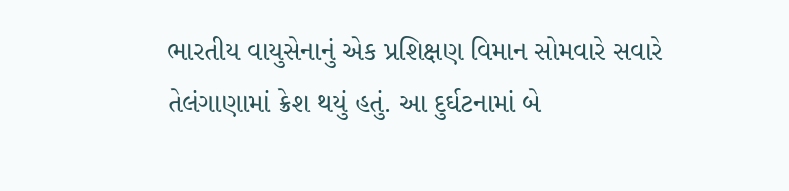ભારતીય વાયુસેનાનું એક પ્રશિક્ષણ વિમાન સોમવારે સવારે તેલંગાણામાં ક્રેશ થયું હતું. આ દુર્ઘટનામાં બે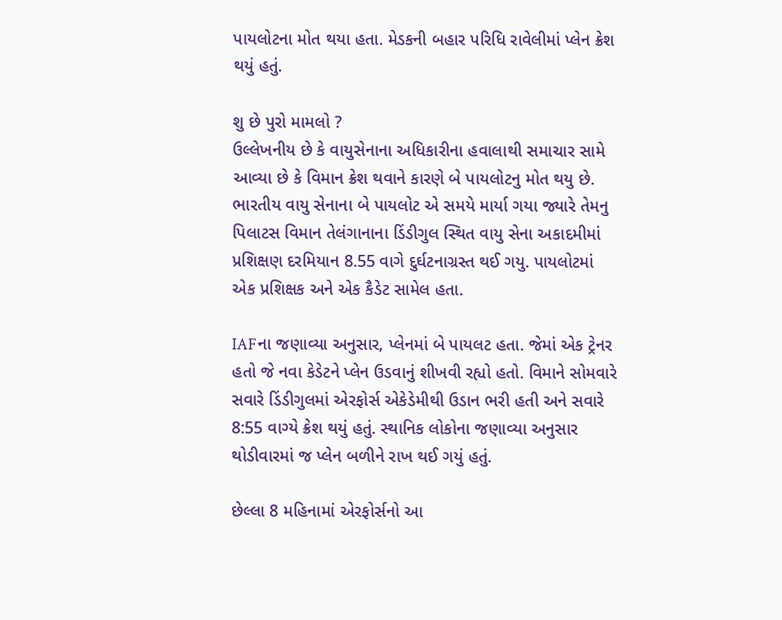પાયલોટના મોત થયા હતા. મેડકની બહાર પરિધિ રાવેલીમાં પ્લેન ક્રેશ થયું હતું.

શુ છે પુરો મામલો ?
ઉલ્લેખનીય છે કે વાયુસેનાના અધિકારીના હવાલાથી સમાચાર સામે આવ્યા છે કે વિમાન ક્રેશ થવાને કારણે બે પાયલોટનુ મોત થયુ છે. ભારતીય વાયુ સેનાના બે પાયલોટ એ સમયે માર્યા ગયા જ્યારે તેમનુ પિલાટસ વિમાન તેલંગાનાના ડિંડીગુલ સ્થિત વાયુ સેના અકાદમીમાં પ્રશિક્ષણ દરમિયાન 8.55 વાગે દુર્ઘટનાગ્રસ્ત થઈ ગયુ. પાયલોટમાં એક પ્રશિક્ષક અને એક કૈડેટ સામેલ હતા.

IAFના જણાવ્યા અનુસાર, પ્લેનમાં બે પાયલટ હતા. જેમાં એક ટ્રેનર હતો જે નવા કેડેટને પ્લેન ઉડવાનું શીખવી રહ્યો હતો. વિમાને સોમવારે સવારે ડિંડીગુલમાં એરફોર્સ એકેડેમીથી ઉડાન ભરી હતી અને સવારે 8:55 વાગ્યે ક્રેશ થયું હતું. સ્થાનિક લોકોના જણાવ્યા અનુસાર થોડીવારમાં જ પ્લેન બળીને રાખ થઈ ગયું હતું.

છેલ્લા 8 મહિનામાં એરફોર્સનો આ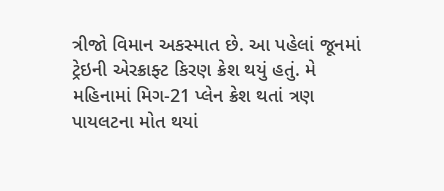ત્રીજો વિમાન અકસ્માત છે. આ પહેલાં જૂનમાં ટ્રેઇની એરક્રાફ્ટ કિરણ ક્રેશ થયું હતું. મે મહિનામાં મિગ-21 પ્લેન ક્રેશ થતાં ત્રણ પાયલટના મોત થયાં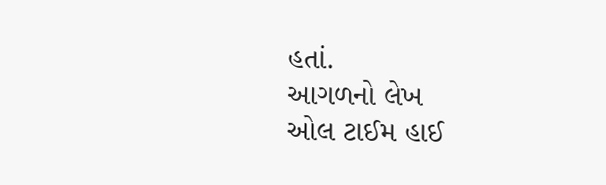હતાં.
આગળનો લેખ
ઓલ ટાઈમ હાઈ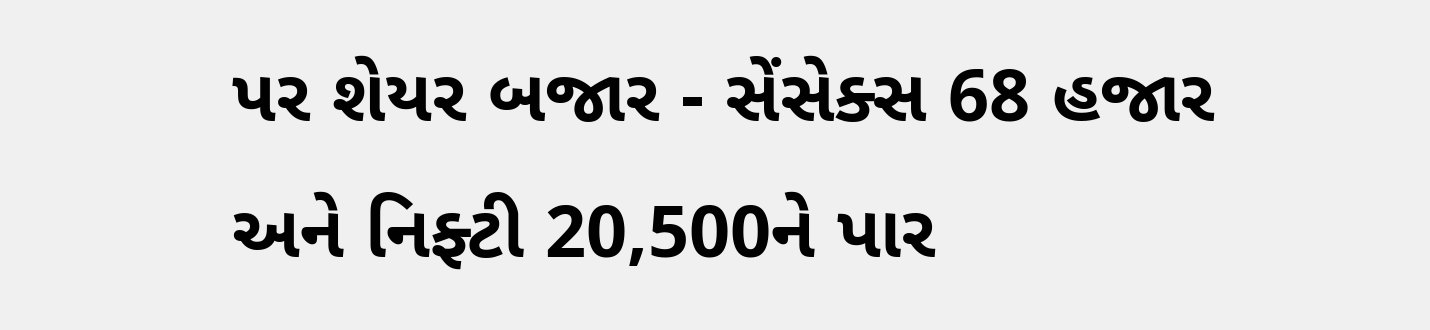પર શેયર બજાર - સેંસેક્સ 68 હજાર અને નિફ્ટી 20,500ને પાર